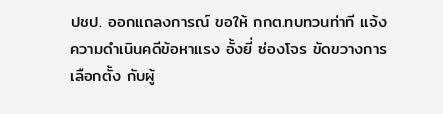ปชป. ออกแถลงการณ์ ขอให้ กกต.ทบทวนท่าที แจ้งความดำเนินคดีข้อหาแรง อั้งยี่ ซ่องโจร ขัดขวางการเลือกตั้ง กับผู้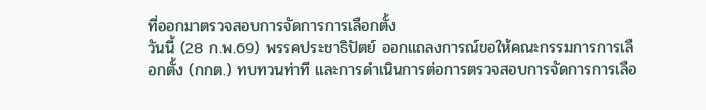ที่ออกมาตรวจสอบการจัดการการเลือกตั้ง
วันนี้ (28 ก.พ.69) พรรคประชาธิปัตย์ ออกแถลงการณ์ขอให้คณะกรรมการการเลือกตั้ง (กกต.) ทบทวนท่าที และการดำเนินการต่อการตรวจสอบการจัดการการเลือ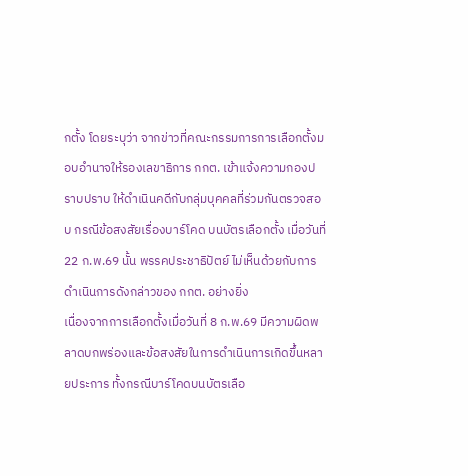กตั้ง โดยระบุว่า จากข่าวที่คณะกรรมการการเลือกตั้งมอบอำนาจให้รองเลขาธิการ กกต. เข้าแจ้งความกองปราบปราบ ให้ดำเนินคดีกับกลุ่มบุคคลที่ร่วมกันตรวจสอบ กรณีข้อสงสัยเรื่องบาร์โคด บนบัตรเลือกตั้ง เมื่อวันที่ 22 ก.พ.69 นั้น พรรคประชาธิปัตย์ ไม่เห็นด้วยกับการดำเนินการดังกล่าวของ กกต. อย่างยิ่ง
เนื่องจากการเลือกตั้งเมื่อวันที่ 8 ก.พ.69 มีความผิดพลาดบกพร่องและข้อสงสัยในการดำเนินการเกิดขึ้นหลายประการ ทั้งกรณีบาร์โคดบนบัตรเลือ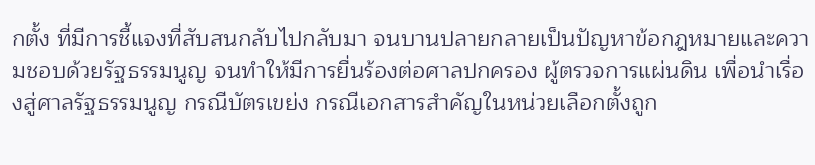กตั้ง ที่มีการชี้แจงที่สับสนกลับไปกลับมา จนบานปลายกลายเป็นปัญหาข้อกฎหมายและความชอบด้วยรัฐธรรมนูญ จนทำให้มีการยื่นร้องต่อศาลปกครอง ผู้ตรวจการแผ่นดิน เพื่อนำเรื่องสู่ศาลรัฐธรรมนูญ กรณีบัตรเขย่ง กรณีเอกสารสำคัญในหน่วยเลือกตั้งถูก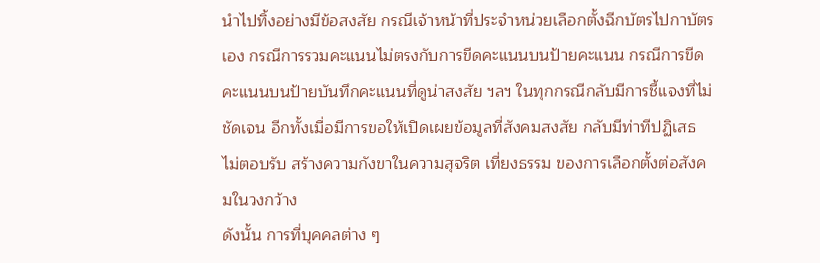นำไปทิ้งอย่างมีข้อสงสัย กรณีเจ้าหน้าที่ประจำหน่วยเลือกตั้งฉีกบัตรไปกาบัตรเอง กรณีการรวมคะแนนไม่ตรงกับการขีดคะแนนบนป้ายคะแนน กรณีการขีดคะแนนบนป้ายบันทึกคะแนนที่ดูน่าสงสัย ฯลฯ ในทุกกรณีกลับมีการชี้แจงที่ไม่ชัดเจน อีกทั้งเมื่อมีการขอให้เปิดเผยข้อมูลที่สังคมสงสัย กลับมีท่าทีปฏิเสธ ไม่ตอบรับ สร้างความกังขาในความสุจริต เที่ยงธรรม ของการเลือกตั้งต่อสังคมในวงกว้าง
ดังนั้น การที่บุคคลต่าง ๆ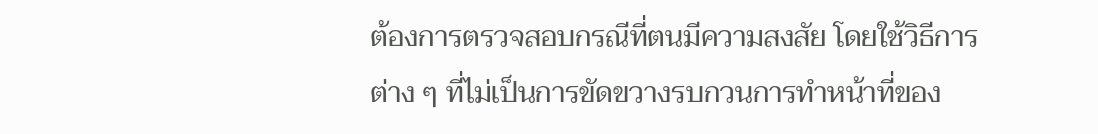ต้องการตรวจสอบกรณีที่ตนมีความสงสัย โดยใช้วิธีการต่าง ๆ ที่ไม่เป็นการขัดขวางรบกวนการทำหน้าที่ของ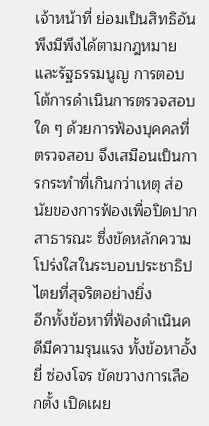เจ้าหน้าที่ ย่อมเป็นสิทธิอันพึงมีพึงได้ตามกฎหมายและรัฐธรรมนูญ การตอบโต้การดำเนินการตรวจสอบใด ๆ ด้วยการฟ้องบุคคลที่ตรวจสอบ จึงเสมือนเป็นการกระทำที่เกินกว่าเหตุ ส่อนัยของการฟ้องเพื่อปิดปากสาธารณะ ซึ่งขัดหลักความโปร่งใสในระบอบประชาธิปไตยที่สุจริตอย่างยิ่ง
อีกทั้งข้อหาที่ฟ้องดำเนินคดีมีความรุนแรง ทั้งข้อหาอั้งยี่ ซ่องโจร ขัดขวางการเลือกตั้ง เปิดเผย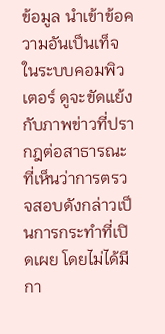ข้อมูล นำเข้าข้อความอันเป็นเท็จในระบบคอมพิวเตอร์ ดูจะขัดแย้งกับภาพข่าวที่ปรากฎต่อสาธารณะที่เห็นว่าการตรวจสอบดังกล่าวเป็นการกระทำที่เปิดเผย โดยไม่ได้มีกา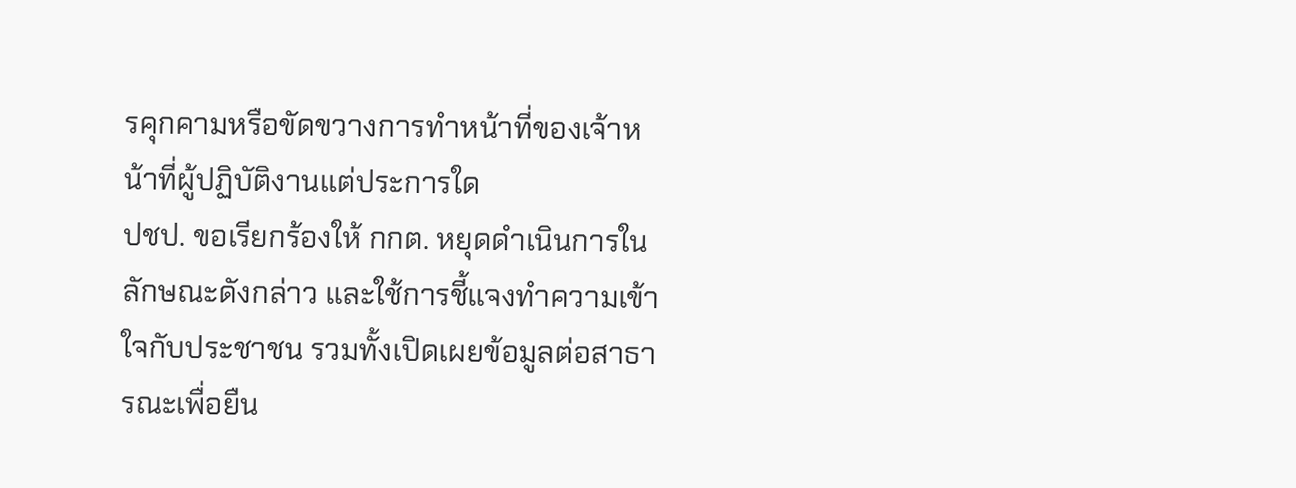รคุกคามหรือขัดขวางการทำหน้าที่ของเจ้าหน้าที่ผู้ปฏิบัติงานแต่ประการใด
ปชป. ขอเรียกร้องให้ กกต. หยุดดำเนินการในลักษณะดังกล่าว และใช้การชี้แจงทำความเข้าใจกับประชาชน รวมทั้งเปิดเผยข้อมูลต่อสาธารณะเพื่อยืน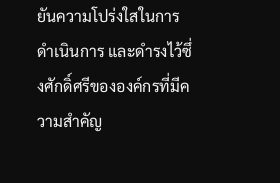ยันความโปร่งใสในการดำเนินการ และดำรงไว้ซึ่งศักดิ์ศรีขององค์กรที่มีความสำคัญ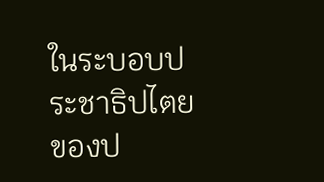ในระบอบประชาธิปไตยของป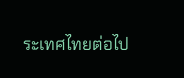ระเทศไทยต่อไป